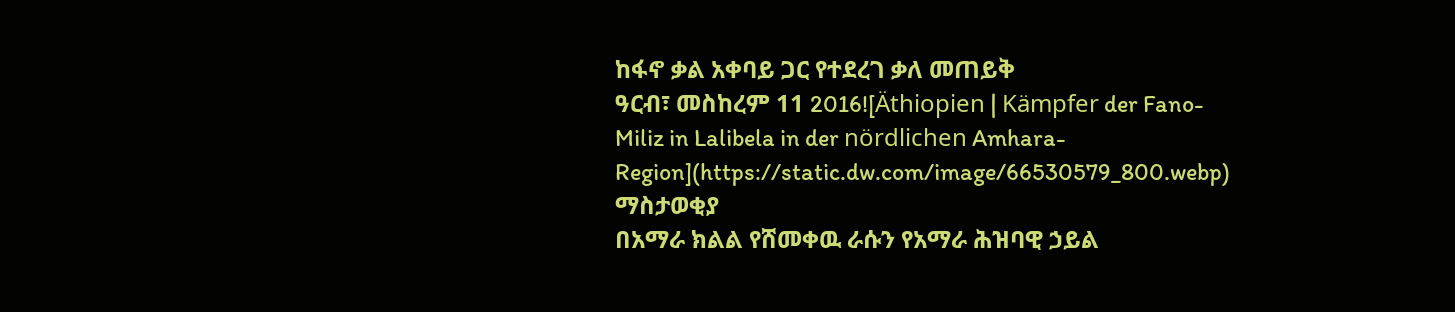ከፋኖ ቃል አቀባይ ጋር የተደረገ ቃለ መጠይቅ
ዓርብ፣ መስከረም 11 2016![Äthiopien | Kämpfer der Fano-Miliz in Lalibela in der nördlichen Amhara-Region](https://static.dw.com/image/66530579_800.webp)
ማስታወቂያ
በአማራ ክልል የሸመቀዉ ራሱን የአማራ ሕዝባዊ ኃይል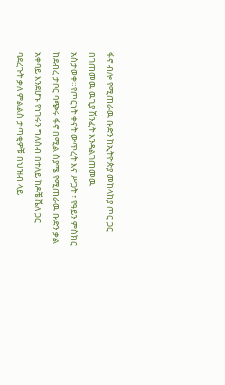ፋኖ ብሎ የሚጠራዉ ቡድን ከኢትዮጵያ መከላከያ ጦር ጋር በገጠመዉ ዉጊያ ሽንፈት እንዳልገጠመዉ አስታወቀ።የጦርነት ቀናት ውጥረት እና ሥጋት ፣ የዓይን ምስክር ከደብረ ታቦር ባጭሩ ፋኖ በሚል ስያሜ የሚጠራዉ ቡድን ቃል አቀባይ እንደሆኑ የነገሩን ግለሰብ በተለይ ከዶቼ ቬለ ጋር ባደረጉት ቃለ ምልልስ ታጣቂዎቹ በህዝብ ላይ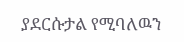ያደርሱታል የሚባለዉን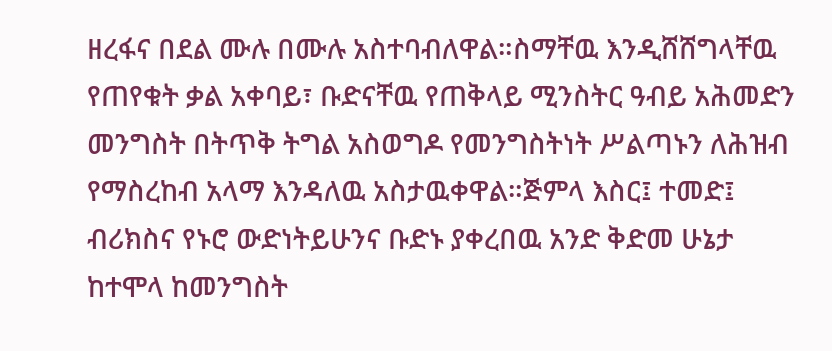ዘረፋና በደል ሙሉ በሙሉ አስተባብለዋል።ስማቸዉ እንዲሸሸግላቸዉ የጠየቁት ቃል አቀባይ፣ ቡድናቸዉ የጠቅላይ ሚንስትር ዓብይ አሕመድን መንግስት በትጥቅ ትግል አስወግዶ የመንግስትነት ሥልጣኑን ለሕዝብ የማስረከብ አላማ እንዳለዉ አስታዉቀዋል።ጅምላ እስር፤ ተመድ፤ ብሪክስና የኑሮ ውድነትይሁንና ቡድኑ ያቀረበዉ አንድ ቅድመ ሁኔታ ከተሞላ ከመንግስት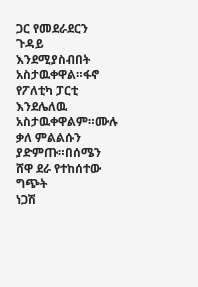ጋር የመደራደርን ጉዳይ እንደሚያስብበት አስታዉቀዋል።ፋኖ የፖለቲካ ፓርቲ እንደሌለዉ አስታዉቀዋልም።ሙሉ ቃለ ምልልሱን ያድምጡ።በሰሜን ሸዋ ደራ የተከሰተው ግጭት
ነጋሽ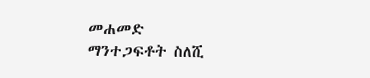መሐመድ
ማንተጋፍቶት ስለሺ